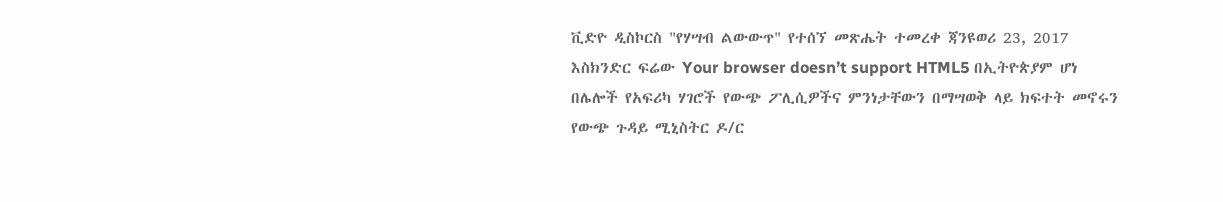ቪድዮ ዲስኮርስ "የሃሣብ ልውውጥ" የተሰኘ መጽሔት ተመረቀ ጃንዩወሪ 23, 2017 እስክንድር ፍሬው Your browser doesn’t support HTML5 በኢትዮጵያም ሆነ በሌሎች የአፍሪካ ሃገሮች የውጭ ፖሊሲዎችና ምንነታቸውን በማሣወቅ ላይ ክፍተት መኖሩን የውጭ ጉዳይ ሚኒስትር ዶ/ር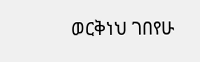ወርቅነህ ገበየሁ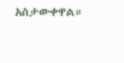አስታውቀዋል።